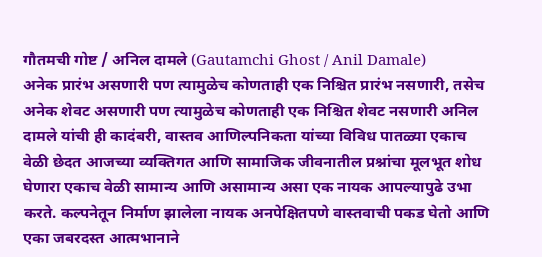गौतमची गोष्ट / अनिल दामले (Gautamchi Ghost / Anil Damale)
अनेक प्रारंभ असणारी पण त्यामुळेच कोणताही एक निश्चित प्रारंभ नसणारी, तसेच अनेक शेवट असणारी पण त्यामुळेच कोणताही एक निश्चित शेवट नसणारी अनिल दामले यांची ही कादंबरी, वास्तव आणिल्पनिकता यांच्या विविध पातळ्या एकाच वेळी छेदत आजच्या व्यक्तिगत आणि सामाजिक जीवनातील प्रश्नांचा मूलभूत शोध घेणारा एकाच वेळी सामान्य आणि असामान्य असा एक नायक आपल्यापुढे उभा करते. कल्पनेतून निर्माण झालेला नायक अनपेक्षितपणे वास्तवाची पकड घेतो आणि एका जबरदस्त आत्मभानाने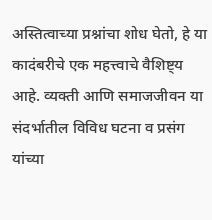अस्तित्वाच्या प्रश्नांचा शोध घेतो, हे या कादंबरीचे एक महत्त्वाचे वैशिष्ट्य आहे. व्यक्ती आणि समाजजीवन या संदर्भातील विविध घटना व प्रसंग यांच्या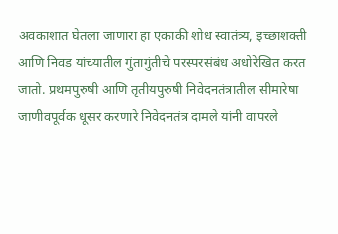अवकाशात घेतला जाणारा हा एकाकी शोध स्वातंत्र्य, इच्छाशक्ती आणि निवड यांच्यातील गुंतागुंतीचे परस्परसंबंध अधोरेखित करत जातो. प्रथमपुरुषी आणि तृतीयपुरुषी निवेदनतंत्रातील सीमारेषा जाणीवपूर्वक धूसर करणारे निवेदनतंत्र दामले यांनी वापरले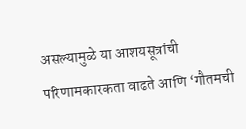असल्यामुळे या आशयसूत्रांची परिणामकारकता वाढते आणि ‘गौतमची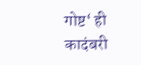गोष्ट‘ ही कादंबरी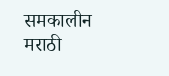समकालीन मराठी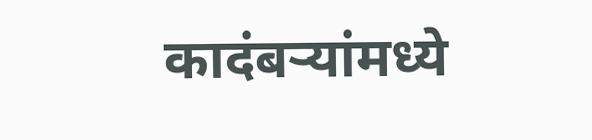कादंबऱ्यांमध्ये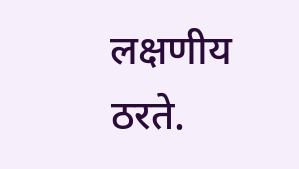लक्षणीय ठरते.